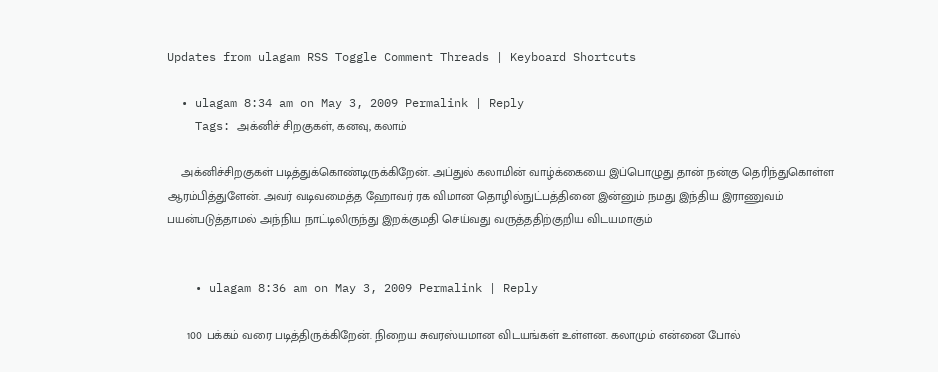Updates from ulagam RSS Toggle Comment Threads | Keyboard Shortcuts

  • ulagam 8:34 am on May 3, 2009 Permalink | Reply
    Tags: அக்னிச் சிறகுகள், கனவு, கலாம்

    அக்னிச்சிறகுகள் படித்துக்கொண்டிருக்கிறேன். அப்துல் கலாமின் வாழ்க்கையை இப்பொழுது தான் நன்கு தெரிந்துகொள்ள ஆரம்பித்துளேன். அவர் வடிவமைத்த ஹோவர் ரக விமான தொழில்நுட்பத்தினை இன்னும் நமது இந்திய இராணுவம் பயன்படுத்தாமல் அந்நிய நாட்டிலிருந்து இறக்குமதி செய்வது வருத்ததிற்குறிய விடயமாகும்


    • ulagam 8:36 am on May 3, 2009 Permalink | Reply

      100 பக்கம் வரை படித்திருக்கிறேன். நிறைய சுவரஸ்யமான விடயங்கள் உள்ளன. கலாமும் என்னை போல்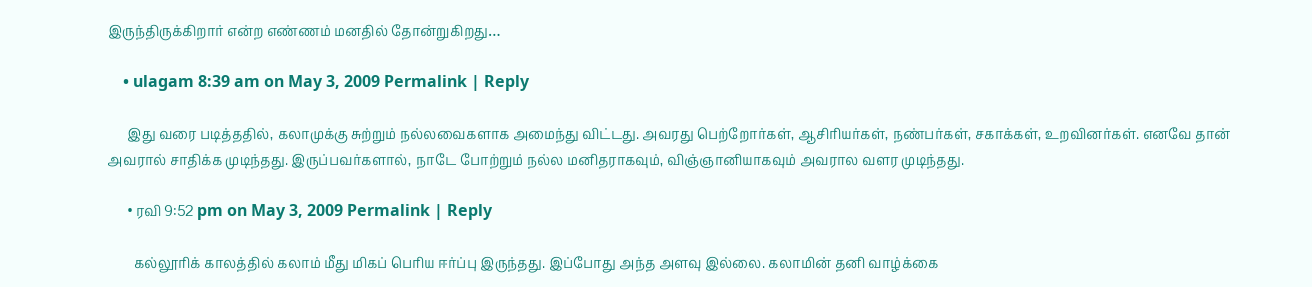இருந்திருக்கிறார் என்ற எண்ணம் மனதில் தோன்றுகிறது…

    • ulagam 8:39 am on May 3, 2009 Permalink | Reply

      இது வரை படித்ததில், கலாமுக்கு சுற்றும் நல்லவைகளாக அமைந்து விட்டது. அவரது பெற்றோர்கள், ஆசிரியர்கள், நண்பர்கள், சகாக்கள், உறவினர்கள். எனவே தான் அவரால் சாதிக்க முடிந்தது. இருப்பவர்களால், நாடே போற்றும் நல்ல மனிதராகவும், விஞ்ஞானியாகவும் அவரால வளர முடிந்தது.

      • ரவி 9:52 pm on May 3, 2009 Permalink | Reply

        கல்லூரிக் காலத்தில் கலாம் மீது மிகப் பெரிய ஈர்ப்பு இருந்தது. இப்போது அந்த அளவு இல்லை. கலாமின் தனி வாழ்க்கை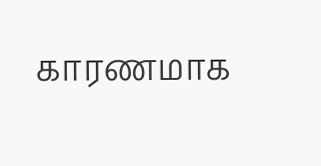காரணமாக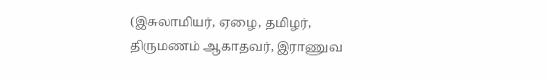(இசுலாமியர், ஏழை, தமிழர், திருமணம் ஆகாதவர், இராணுவ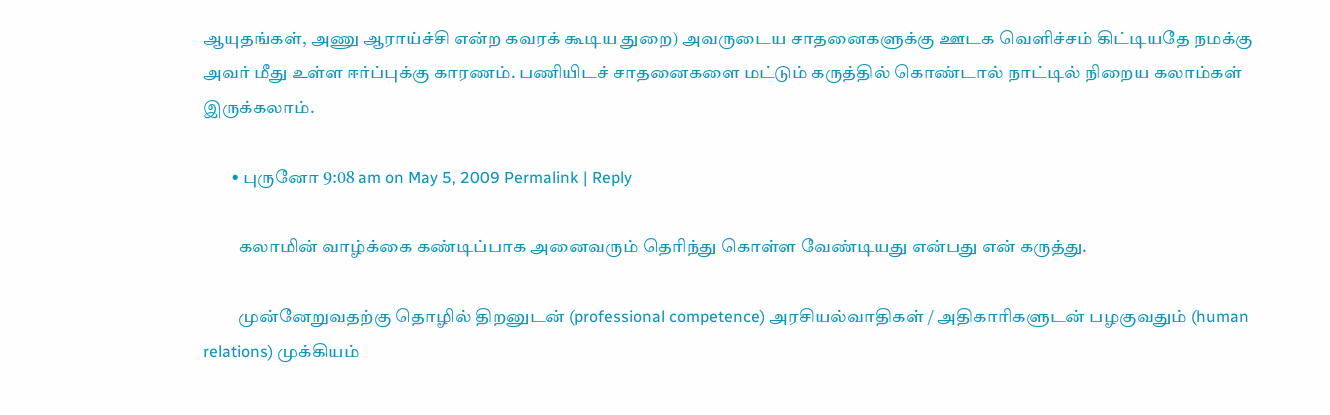ஆயுதங்கள், அணு ஆராய்ச்சி என்ற கவரக் கூடிய துறை) அவருடைய சாதனைகளுக்கு ஊடக வெளிச்சம் கிட்டியதே நமக்கு அவர் மீது உள்ள ஈர்ப்புக்கு காரணம். பணியிடச் சாதனைகளை மட்டும் கருத்தில் கொண்டால் நாட்டில் நிறைய கலாம்கள் இருக்கலாம்.

        • புருனோ 9:08 am on May 5, 2009 Permalink | Reply

          கலாமின் வாழ்க்கை கண்டிப்பாக அனைவரும் தெரிந்து கொள்ள வேண்டியது என்பது என் கருத்து.

          முன்னேறுவதற்கு தொழில் திறனுடன் (professional competence) அரசியல்வாதிகள் / அதிகாரிகளுடன் பழகுவதும் (human relations) முக்கியம்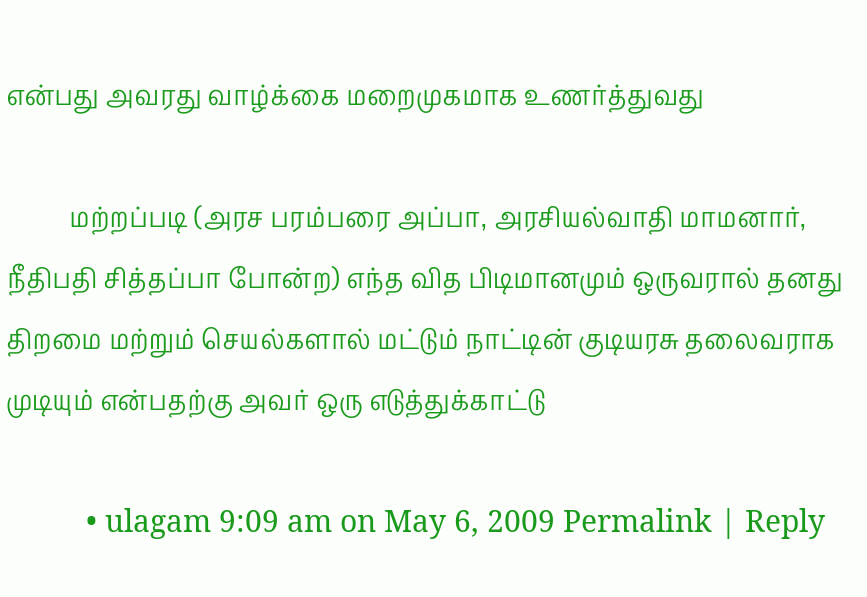என்பது அவரது வாழ்க்கை மறைமுகமாக உணர்த்துவது

          மற்றப்படி (அரச பரம்பரை அப்பா, அரசியல்வாதி மாமனார், நீதிபதி சித்தப்பா போன்ற) எந்த வித பிடிமானமும் ஒருவரால் தனது திறமை மற்றும் செயல்களால் மட்டும் நாட்டின் குடியரசு தலைவராக முடியும் என்பதற்கு அவர் ஒரு எடுத்துக்காட்டு

          • ulagam 9:09 am on May 6, 2009 Permalink | Reply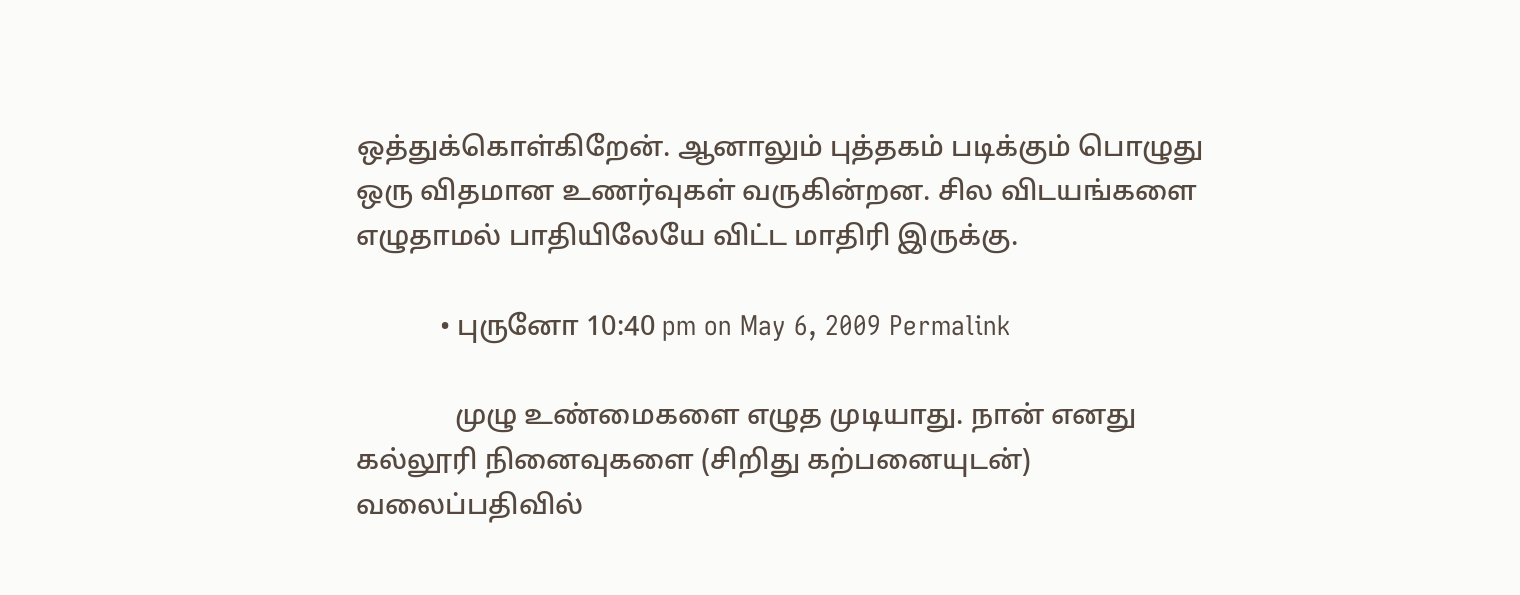ஒத்துக்கொள்கிறேன். ஆனாலும் புத்தகம் படிக்கும் பொழுது ஒரு விதமான உணர்வுகள் வருகின்றன. சில விடயங்களை எழுதாமல் பாதியிலேயே விட்ட மாதிரி இருக்கு.

            • புருனோ 10:40 pm on May 6, 2009 Permalink

              முழு உண்மைகளை எழுத முடியாது. நான் எனது கல்லூரி நினைவுகளை (சிறிது கற்பனையுடன்) வலைப்பதிவில்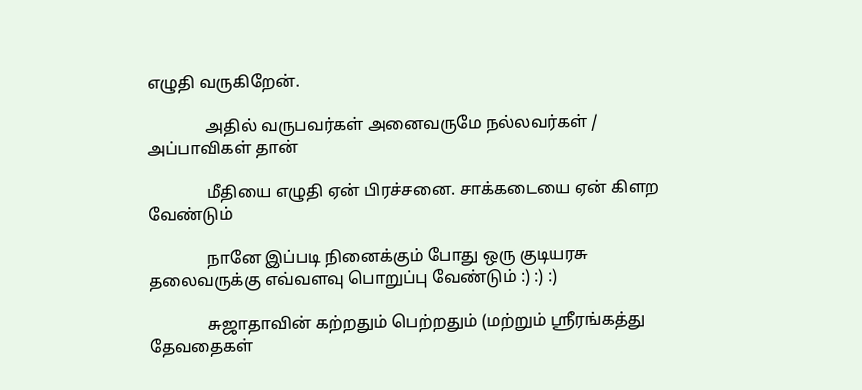எழுதி வருகிறேன்.

              அதில் வருபவர்கள் அனைவருமே நல்லவர்கள் / அப்பாவிகள் தான்

              மீதியை எழுதி ஏன் பிரச்சனை. சாக்கடையை ஏன் கிளற வேண்டும்

              நானே இப்படி நினைக்கும் போது ஒரு குடியரசு தலைவருக்கு எவ்வளவு பொறுப்பு வேண்டும் :) :) :)

              சுஜாதாவின் கற்றதும் பெற்றதும் (மற்றும் ஸ்ரீரங்கத்து தேவதைகள்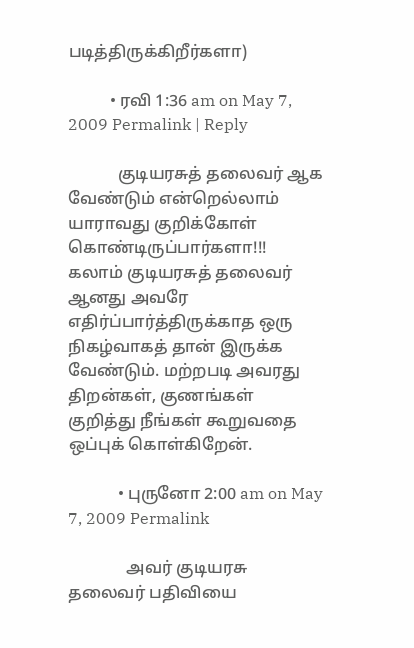படித்திருக்கிறீர்களா)

          • ரவி 1:36 am on May 7, 2009 Permalink | Reply

            குடியரசுத் தலைவர் ஆக வேண்டும் என்றெல்லாம் யாராவது குறிக்கோள் கொண்டிருப்பார்களா!!! கலாம் குடியரசுத் தலைவர் ஆனது அவரே எதிர்ப்பார்த்திருக்காத ஒரு நிகழ்வாகத் தான் இருக்க வேண்டும். மற்றபடி அவரது திறன்கள், குணங்கள் குறித்து நீங்கள் கூறுவதை ஒப்புக் கொள்கிறேன்.

            • புருனோ 2:00 am on May 7, 2009 Permalink

              அவர் குடியரசு தலைவர் பதிவியை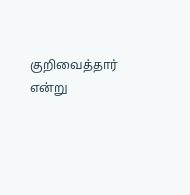குறிவைத்தார் என்று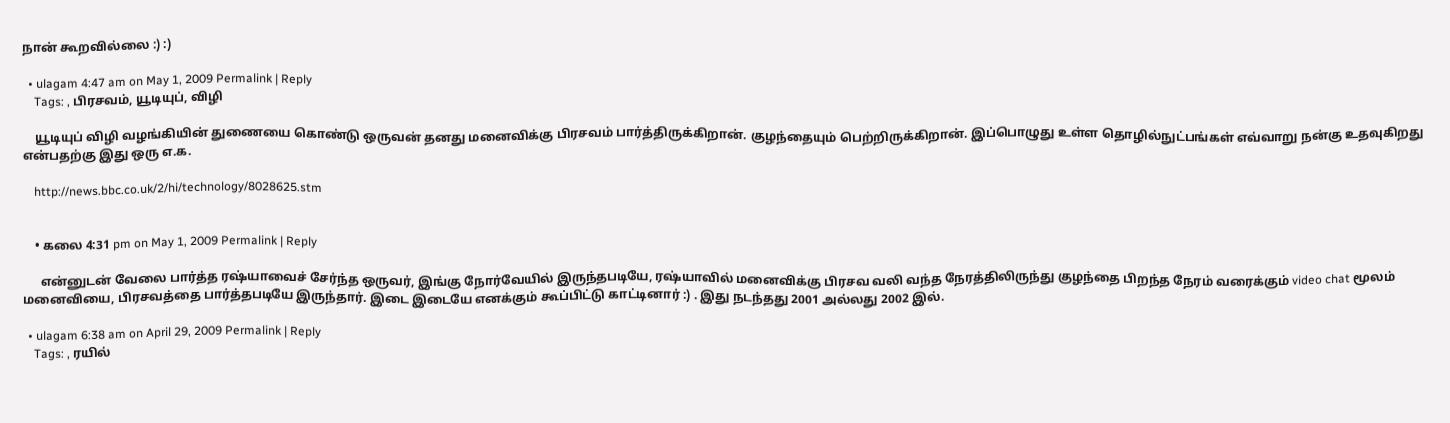நான் கூறவில்லை :) :)

  • ulagam 4:47 am on May 1, 2009 Permalink | Reply
    Tags: , பிரசவம், யூடியுப், விழி

    யூடியுப் விழி வழங்கியின் துணையை கொண்டு ஒருவன் தனது மனைவிக்கு பிரசவம் பார்த்திருக்கிறான். குழந்தையும் பெற்றிருக்கிறான். இப்பொழுது உள்ள தொழில்நுட்பங்கள் எவ்வாறு நன்கு உதவுகிறது என்பதற்கு இது ஒரு எ.க.

    http://news.bbc.co.uk/2/hi/technology/8028625.stm


    • கலை 4:31 pm on May 1, 2009 Permalink | Reply

      என்னுடன் வேலை பார்த்த ரஷ்யாவைச் சேர்ந்த ஒருவர், இங்கு நோர்வேயில் இருந்தபடியே, ரஷ்யாவில் மனைவிக்கு பிரசவ வலி வந்த நேரத்திலிருந்து குழந்தை பிறந்த நேரம் வரைக்கும் video chat மூலம் மனைவியை, பிரசவத்தை பார்த்தபடியே இருந்தார். இடை இடையே எனக்கும் கூப்பிட்டு காட்டினார் :) . இது நடந்தது 2001 அல்லது 2002 இல்.

  • ulagam 6:38 am on April 29, 2009 Permalink | Reply
    Tags: , ரயில்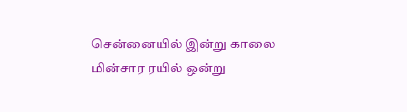சென்னையில் இன்று காலை மின்சார ரயில் ஒன்று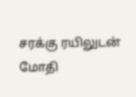சரக்கு ரயிலுடன் மோதி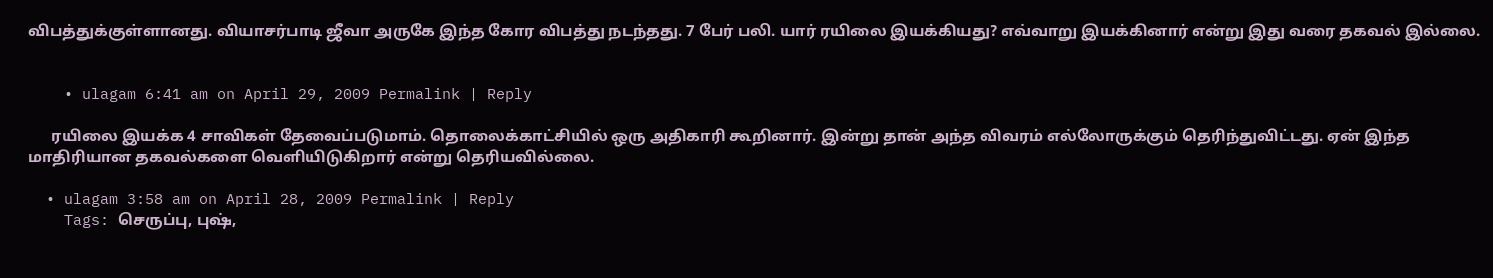விபத்துக்குள்ளானது. வியாசர்பாடி ஜீவா அருகே இந்த கோர விபத்து நடந்தது. 7 பேர் பலி. யார் ரயிலை இயக்கியது? எவ்வாறு இயக்கினார் என்று இது வரை தகவல் இல்லை.


    • ulagam 6:41 am on April 29, 2009 Permalink | Reply

      ரயிலை இயக்க 4 சாவிகள் தேவைப்படுமாம். தொலைக்காட்சியில் ஒரு அதிகாரி கூறினார். இன்று தான் அந்த விவரம் எல்லோருக்கும் தெரிந்துவிட்டது. ஏன் இந்த மாதிரியான தகவல்களை வெளியிடுகிறார் என்று தெரியவில்லை.

  • ulagam 3:58 am on April 28, 2009 Permalink | Reply
    Tags: செருப்பு, புஷ்,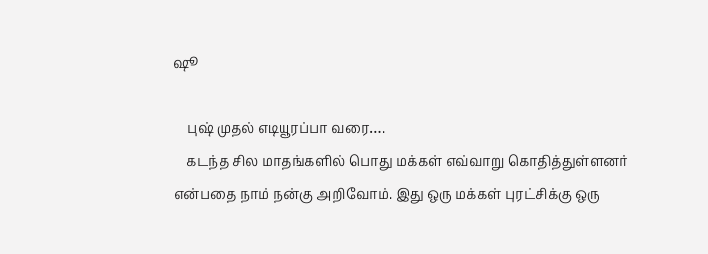ஷூ

    புஷ் முதல் எடியூரப்பா வரை….
    கடந்த சில மாதங்களில் பொது மக்கள் எவ்வாறு கொதித்துள்ளனர் என்பதை நாம் நன்கு அறிவோம். இது ஒரு மக்கள் புரட்சிக்கு ஒரு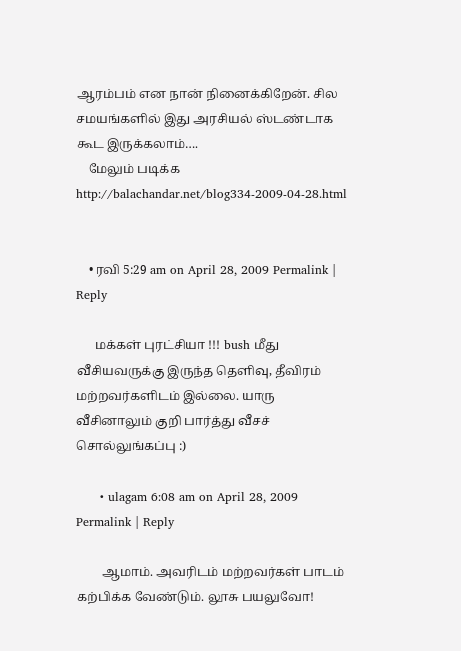ஆரம்பம் என நான் நினைக்கிறேன். சில சமயங்களில் இது அரசியல் ஸ்டண்டாக கூட இருக்கலாம்….
    மேலும் படிக்க http://balachandar.net/blog334-2009-04-28.html


    • ரவி 5:29 am on April 28, 2009 Permalink | Reply

      மக்கள் புரட்சியா !!! bush மீது வீசியவருக்கு இருந்த தெளிவு, தீவிரம் மற்றவர்களிடம் இல்லை. யாரு வீசினாலும் குறி பார்த்து வீசச் சொல்லுங்கப்பு :)

      • ulagam 6:08 am on April 28, 2009 Permalink | Reply

        ஆமாம். அவரிடம் மற்றவர்கள் பாடம் கற்பிக்க வேண்டும். லூசு பயலுவோ!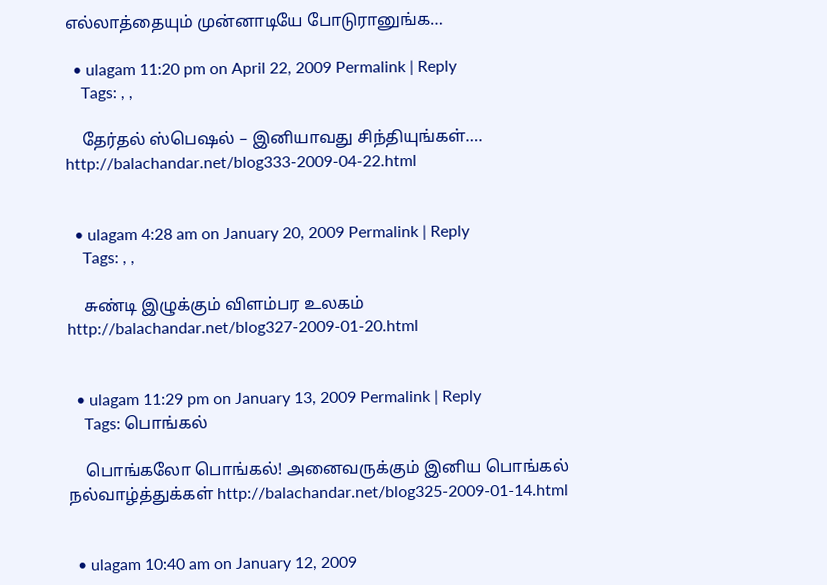எல்லாத்தையும் முன்னாடியே போடுரானுங்க…

  • ulagam 11:20 pm on April 22, 2009 Permalink | Reply
    Tags: , ,

    தேர்தல் ஸ்பெஷல் – இனியாவது சிந்தியுங்கள்…. http://balachandar.net/blog333-2009-04-22.html


  • ulagam 4:28 am on January 20, 2009 Permalink | Reply
    Tags: , ,

    சுண்டி இழுக்கும் விளம்பர உலகம் http://balachandar.net/blog327-2009-01-20.html


  • ulagam 11:29 pm on January 13, 2009 Permalink | Reply
    Tags: பொங்கல்

    பொங்கலோ பொங்கல்! அனைவருக்கும் இனிய பொங்கல் நல்வாழ்த்துக்கள் http://balachandar.net/blog325-2009-01-14.html


  • ulagam 10:40 am on January 12, 2009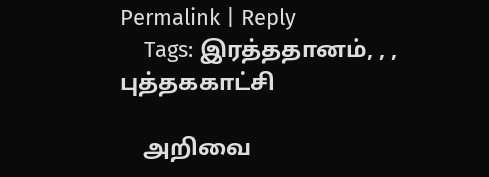Permalink | Reply
    Tags: இரத்ததானம், , , புத்தககாட்சி

    அறிவை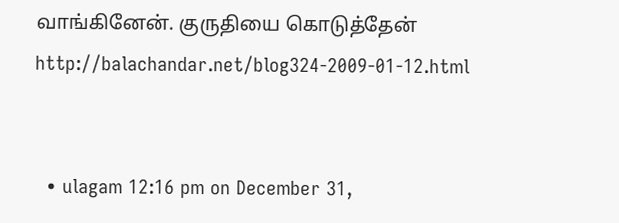வாங்கினேன். குருதியை கொடுத்தேன் http://balachandar.net/blog324-2009-01-12.html


  • ulagam 12:16 pm on December 31,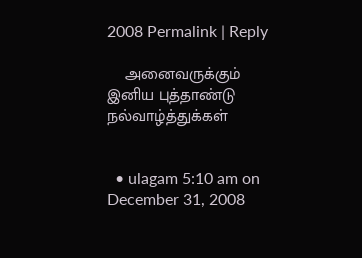2008 Permalink | Reply

    அனைவருக்கும் இனிய புத்தாண்டு நல்வாழ்த்துக்கள்


  • ulagam 5:10 am on December 31, 2008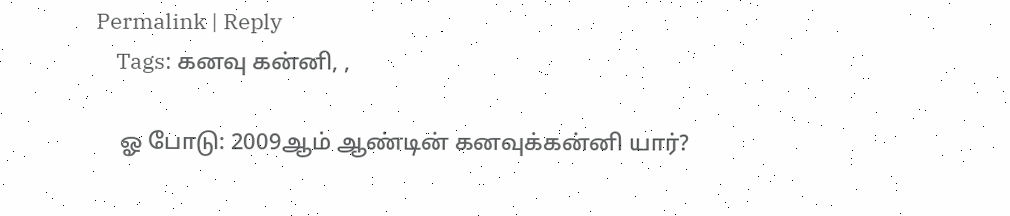Permalink | Reply
    Tags: கனவு கன்னி, ,

    ஓ போடு: 2009ஆம் ஆண்டின் கனவுக்கன்னி யார்?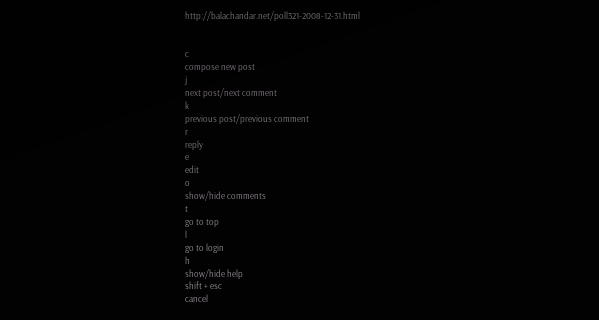http://balachandar.net/poll321-2008-12-31.html


c
compose new post
j
next post/next comment
k
previous post/previous comment
r
reply
e
edit
o
show/hide comments
t
go to top
l
go to login
h
show/hide help
shift + esc
cancel